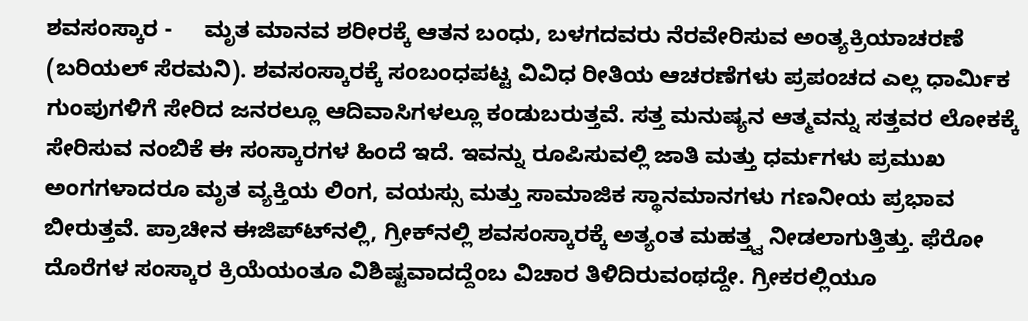ಶವಸಂಸ್ಕಾರ -     ಮೃತ ಮಾನವ ಶರೀರಕ್ಕೆ ಆತನ ಬಂಧು, ಬಳಗದವರು ನೆರವೇರಿಸುವ ಅಂತ್ಯಕ್ರಿಯಾಚರಣೆ (ಬರಿಯಲ್ ಸೆರಮನಿ). ಶವಸಂಸ್ಕಾರಕ್ಕೆ ಸಂಬಂಧಪಟ್ಟ ವಿವಿಧ ರೀತಿಯ ಆಚರಣೆಗಳು ಪ್ರಪಂಚದ ಎಲ್ಲ ಧಾರ್ಮಿಕ ಗುಂಪುಗಳಿಗೆ ಸೇರಿದ ಜನರಲ್ಲೂ ಆದಿವಾಸಿಗಳಲ್ಲೂ ಕಂಡುಬರುತ್ತವೆ. ಸತ್ತ ಮನುಷ್ಯನ ಆತ್ಮವನ್ನು ಸತ್ತವರ ಲೋಕಕ್ಕೆ ಸೇರಿಸುವ ನಂಬಿಕೆ ಈ ಸಂಸ್ಕಾರಗಳ ಹಿಂದೆ ಇದೆ. ಇವನ್ನು ರೂಪಿಸುವಲ್ಲಿ ಜಾತಿ ಮತ್ತು ಧರ್ಮಗಳು ಪ್ರಮುಖ ಅಂಗಗಳಾದರೂ ಮೃತ ವ್ಯಕ್ತಿಯ ಲಿಂಗ, ವಯಸ್ಸು ಮತ್ತು ಸಾಮಾಜಿಕ ಸ್ಥಾನಮಾನಗಳು ಗಣನೀಯ ಪ್ರಭಾವ ಬೀರುತ್ತವೆ. ಪ್ರಾಚೀನ ಈಜಿಪ್ಟ್‍ನಲ್ಲಿ, ಗ್ರೀಕ್‍ನಲ್ಲಿ ಶವಸಂಸ್ಕಾರಕ್ಕೆ ಅತ್ಯಂತ ಮಹತ್ತ್ವ ನೀಡಲಾಗುತ್ತಿತ್ತು. ಫೆರೋ ದೊರೆಗಳ ಸಂಸ್ಕಾರ ಕ್ರಿಯೆಯಂತೂ ವಿಶಿಷ್ಟವಾದದ್ದೆಂಬ ವಿಚಾರ ತಿಳಿದಿರುವಂಥದ್ದೇ. ಗ್ರೀಕರಲ್ಲಿಯೂ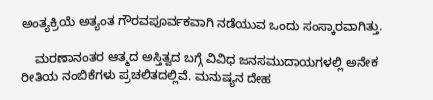ಅಂತ್ಯಕ್ರಿಯೆ ಅತ್ಯಂತ ಗೌರವಪೂರ್ವಕವಾಗಿ ನಡೆಯುವ ಒಂದು ಸಂಸ್ಕಾರವಾಗಿತ್ತು.

    ಮರಣಾನಂತರ ಆತ್ಮದ ಅಸ್ತಿತ್ವದ ಬಗ್ಗೆ ವಿವಿಧ ಜನಸಮುದಾಯಗಳಲ್ಲಿ ಅನೇಕ ರೀತಿಯ ನಂಬಿಕೆಗಳು ಪ್ರಚಲಿತದಲ್ಲಿವೆ. ಮನುಷ್ಯನ ದೇಹ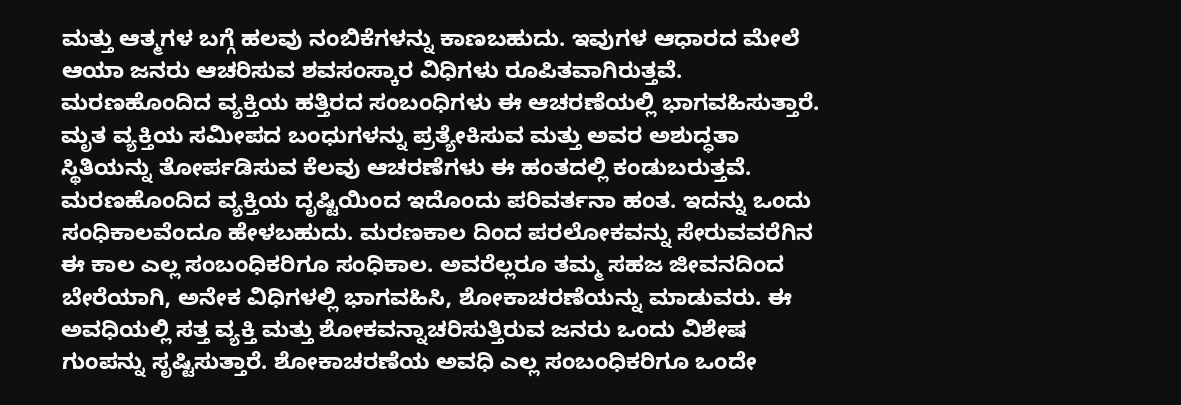ಮತ್ತು ಆತ್ಮಗಳ ಬಗ್ಗೆ ಹಲವು ನಂಬಿಕೆಗಳನ್ನು ಕಾಣಬಹುದು. ಇವುಗಳ ಆಧಾರದ ಮೇಲೆ ಆಯಾ ಜನರು ಆಚರಿಸುವ ಶವಸಂಸ್ಕಾರ ವಿಧಿಗಳು ರೂಪಿತವಾಗಿರುತ್ತವೆ. ಮರಣಹೊಂದಿದ ವ್ಯಕ್ತಿಯ ಹತ್ತಿರದ ಸಂಬಂಧಿಗಳು ಈ ಆಚರಣೆಯಲ್ಲಿ ಭಾಗವಹಿಸುತ್ತಾರೆ. ಮೃತ ವ್ಯಕ್ತಿಯ ಸಮೀಪದ ಬಂಧುಗಳನ್ನು ಪ್ರತ್ಯೇಕಿಸುವ ಮತ್ತು ಅವರ ಅಶುದ್ಧತಾ ಸ್ಥಿತಿಯನ್ನು ತೋರ್ಪಡಿಸುವ ಕೆಲವು ಆಚರಣೆಗಳು ಈ ಹಂತದಲ್ಲಿ ಕಂಡುಬರುತ್ತವೆ. ಮರಣಹೊಂದಿದ ವ್ಯಕ್ತಿಯ ದೃಷ್ಟಿಯಿಂದ ಇದೊಂದು ಪರಿವರ್ತನಾ ಹಂತ. ಇದನ್ನು ಒಂದು ಸಂಧಿಕಾಲವೆಂದೂ ಹೇಳಬಹುದು. ಮರಣಕಾಲ ದಿಂದ ಪರಲೋಕವನ್ನು ಸೇರುವವರೆಗಿನ ಈ ಕಾಲ ಎಲ್ಲ ಸಂಬಂಧಿಕರಿಗೂ ಸಂಧಿಕಾಲ. ಅವರೆಲ್ಲರೂ ತಮ್ಮ ಸಹಜ ಜೀವನದಿಂದ ಬೇರೆಯಾಗಿ, ಅನೇಕ ವಿಧಿಗಳಲ್ಲಿ ಭಾಗವಹಿಸಿ, ಶೋಕಾಚರಣೆಯನ್ನು ಮಾಡುವರು. ಈ ಅವಧಿಯಲ್ಲಿ ಸತ್ತ ವ್ಯಕ್ತಿ ಮತ್ತು ಶೋಕವನ್ನಾಚರಿಸುತ್ತಿರುವ ಜನರು ಒಂದು ವಿಶೇಷ ಗುಂಪನ್ನು ಸೃಷ್ಟಿಸುತ್ತಾರೆ. ಶೋಕಾಚರಣೆಯ ಅವಧಿ ಎಲ್ಲ ಸಂಬಂಧಿಕರಿಗೂ ಒಂದೇ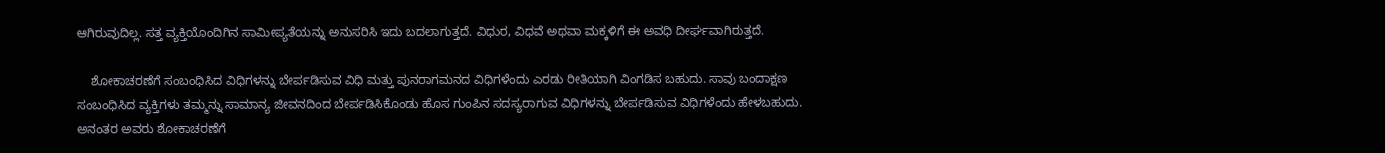ಆಗಿರುವುದಿಲ್ಲ. ಸತ್ತ ವ್ಯಕ್ತಿಯೊಂದಿಗಿನ ಸಾಮೀಪ್ಯತೆಯನ್ನು ಅನುಸರಿಸಿ ಇದು ಬದಲಾಗುತ್ತದೆ. ವಿಧುರ, ವಿಧವೆ ಅಥವಾ ಮಕ್ಕಳಿಗೆ ಈ ಅವಧಿ ದೀರ್ಘವಾಗಿರುತ್ತದೆ.

    ಶೋಕಾಚರಣೆಗೆ ಸಂಬಂಧಿಸಿದ ವಿಧಿಗಳನ್ನು ಬೇರ್ಪಡಿಸುವ ವಿಧಿ ಮತ್ತು ಪುನರಾಗಮನದ ವಿಧಿಗಳೆಂದು ಎರಡು ರೀತಿಯಾಗಿ ವಿಂಗಡಿಸ ಬಹುದು. ಸಾವು ಬಂದಾಕ್ಷಣ ಸಂಬಂಧಿಸಿದ ವ್ಯಕ್ತಿಗಳು ತಮ್ಮನ್ನು ಸಾಮಾನ್ಯ ಜೀವನದಿಂದ ಬೇರ್ಪಡಿಸಿಕೊಂಡು ಹೊಸ ಗುಂಪಿನ ಸದಸ್ಯರಾಗುವ ವಿಧಿಗಳನ್ನು ಬೇರ್ಪಡಿಸುವ ವಿಧಿಗಳೆಂದು ಹೇಳಬಹುದು. ಅನಂತರ ಅವರು ಶೋಕಾಚರಣೆಗೆ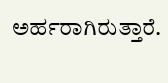ಅರ್ಹರಾಗಿರುತ್ತಾರೆ.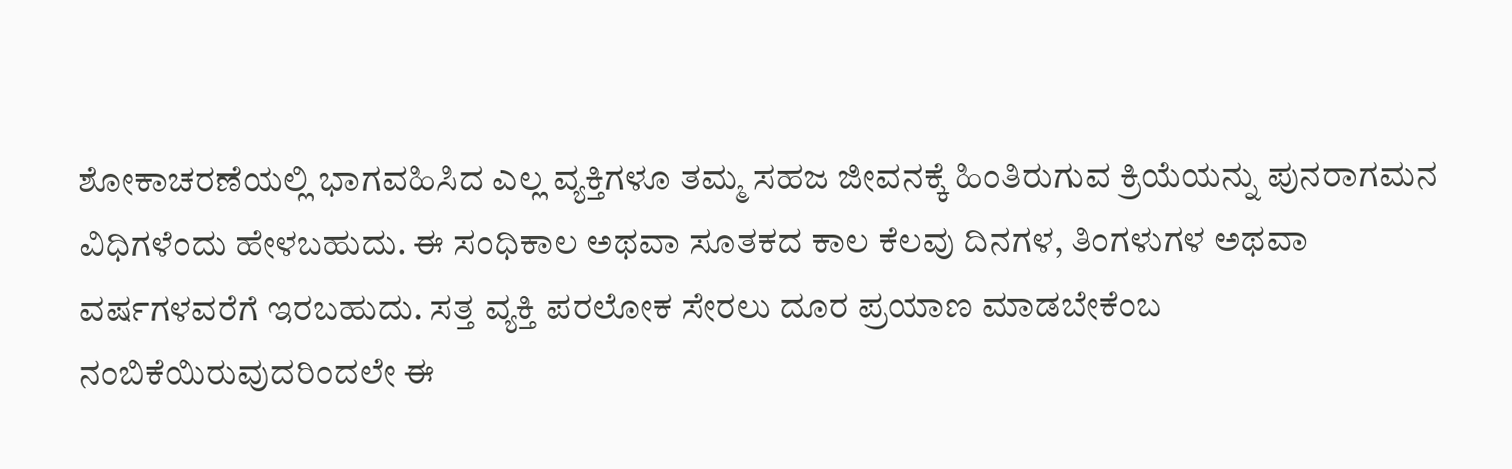ಶೋಕಾಚರಣೆಯಲ್ಲಿ ಭಾಗವಹಿಸಿದ ಎಲ್ಲ ವ್ಯಕ್ತಿಗಳೂ ತಮ್ಮ ಸಹಜ ಜೀವನಕ್ಕೆ ಹಿಂತಿರುಗುವ ಕ್ರಿಯೆಯನ್ನು ಪುನರಾಗಮನ ವಿಧಿಗಳೆಂದು ಹೇಳಬಹುದು. ಈ ಸಂಧಿಕಾಲ ಅಥವಾ ಸೂತಕದ ಕಾಲ ಕೆಲವು ದಿನಗಳ, ತಿಂಗಳುಗಳ ಅಥವಾ ವರ್ಷಗಳವರೆಗೆ ಇರಬಹುದು. ಸತ್ತ ವ್ಯಕ್ತಿ ಪರಲೋಕ ಸೇರಲು ದೂರ ಪ್ರಯಾಣ ಮಾಡಬೇಕೆಂಬ ನಂಬಿಕೆಯಿರುವುದರಿಂದಲೇ ಈ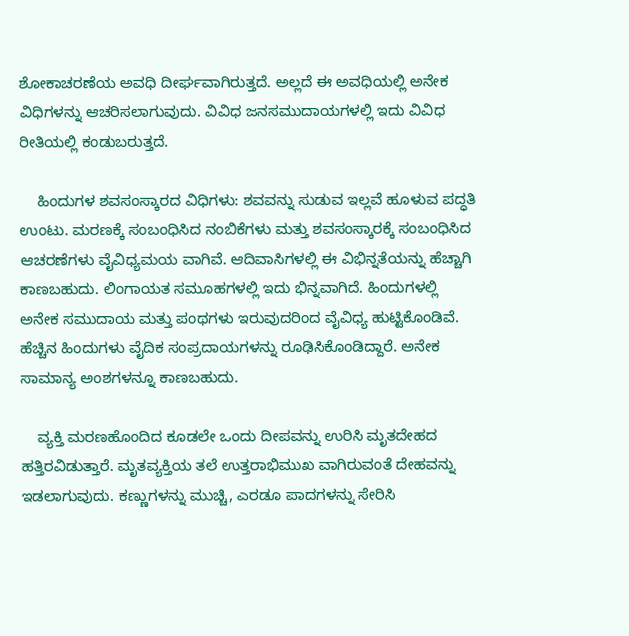ಶೋಕಾಚರಣೆಯ ಅವಧಿ ದೀರ್ಘವಾಗಿರುತ್ತದೆ. ಅಲ್ಲದೆ ಈ ಅವಧಿಯಲ್ಲಿ ಅನೇಕ ವಿಧಿಗಳನ್ನು ಆಚರಿಸಲಾಗುವುದು. ವಿವಿಧ ಜನಸಮುದಾಯಗಳಲ್ಲಿ ಇದು ವಿವಿಧ ರೀತಿಯಲ್ಲಿ ಕಂಡುಬರುತ್ತದೆ.

    ಹಿಂದುಗಳ ಶವಸಂಸ್ಕಾರದ ವಿಧಿಗಳು: ಶವವನ್ನು ಸುಡುವ ಇಲ್ಲವೆ ಹೂಳುವ ಪದ್ಧತಿ ಉಂಟು. ಮರಣಕ್ಕೆ ಸಂಬಂಧಿಸಿದ ನಂಬಿಕೆಗಳು ಮತ್ತು ಶವಸಂಸ್ಕಾರಕ್ಕೆ ಸಂಬಂಧಿಸಿದ ಆಚರಣೆಗಳು ವೈವಿಧ್ಯಮಯ ವಾಗಿವೆ. ಆದಿವಾಸಿಗಳಲ್ಲಿ ಈ ವಿಭಿನ್ನತೆಯನ್ನು ಹೆಚ್ಚಾಗಿ ಕಾಣಬಹುದು. ಲಿಂಗಾಯತ ಸಮೂಹಗಳಲ್ಲಿ ಇದು ಭಿನ್ನವಾಗಿದೆ. ಹಿಂದುಗಳಲ್ಲಿ ಅನೇಕ ಸಮುದಾಯ ಮತ್ತು ಪಂಥಗಳು ಇರುವುದರಿಂದ ವೈವಿಧ್ಯ ಹುಟ್ಟಿಕೊಂಡಿವೆ. ಹೆಚ್ಚಿನ ಹಿಂದುಗಳು ವೈದಿಕ ಸಂಪ್ರದಾಯಗಳನ್ನು ರೂಢಿಸಿಕೊಂಡಿದ್ದಾರೆ. ಅನೇಕ ಸಾಮಾನ್ಯ ಅಂಶಗಳನ್ನೂ ಕಾಣಬಹುದು.

    ವ್ಯಕ್ತಿ ಮರಣಹೊಂದಿದ ಕೂಡಲೇ ಒಂದು ದೀಪವನ್ನು ಉರಿಸಿ ಮೃತದೇಹದ ಹತ್ತಿರವಿಡುತ್ತಾರೆ. ಮೃತವ್ಯಕ್ತಿಯ ತಲೆ ಉತ್ತರಾಭಿಮುಖ ವಾಗಿರುವಂತೆ ದೇಹವನ್ನು ಇಡಲಾಗುವುದು. ಕಣ್ಣುಗಳನ್ನು ಮುಚ್ಚಿ, ಎರಡೂ ಪಾದಗಳನ್ನು ಸೇರಿಸಿ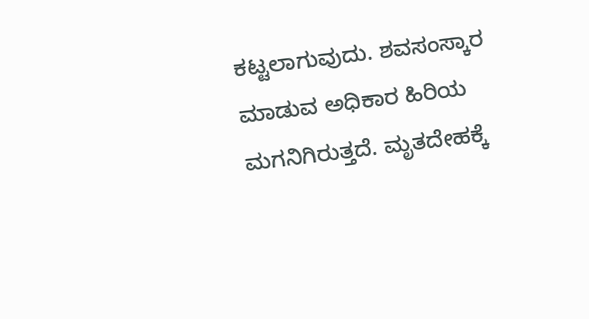ಕಟ್ಟಲಾಗುವುದು. ಶವಸಂಸ್ಕಾರ ಮಾಡುವ ಅಧಿಕಾರ ಹಿರಿಯ ಮಗನಿಗಿರುತ್ತದೆ. ಮೃತದೇಹಕ್ಕೆ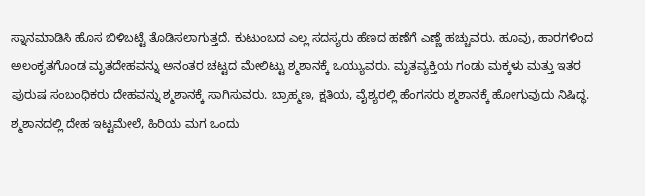ಸ್ನಾನಮಾಡಿಸಿ ಹೊಸ ಬಿಳಿಬಟ್ಟೆ ತೊಡಿಸಲಾಗುತ್ತದೆ. ಕುಟುಂಬದ ಎಲ್ಲ ಸದಸ್ಯರು ಹೆಣದ ಹಣೆಗೆ ಎಣ್ಣೆ ಹಚ್ಚುವರು. ಹೂವು, ಹಾರಗಳಿಂದ ಅಲಂಕೃತಗೊಂಡ ಮೃತದೇಹವನ್ನು ಅನಂತರ ಚಟ್ಟದ ಮೇಲಿಟ್ಟು ಶ್ಮಶಾನಕ್ಕೆ ಒಯ್ಯುವರು. ಮೃತವ್ಯಕ್ತಿಯ ಗಂಡು ಮಕ್ಕಳು ಮತ್ತು ಇತರ ಪುರುಷ ಸಂಬಂಧಿಕರು ದೇಹವನ್ನು ಶ್ಮಶಾನಕ್ಕೆ ಸಾಗಿಸುವರು. ಬ್ರಾಹ್ಮಣ, ಕ್ಷತಿಯ, ವೈಶ್ಯರಲ್ಲಿ ಹೆಂಗಸರು ಶ್ಮಶಾನಕ್ಕೆ ಹೋಗುವುದು ನಿಷಿದ್ಧ. ಶ್ಮಶಾನದಲ್ಲಿ ದೇಹ ಇಟ್ಟಮೇಲೆ, ಹಿರಿಯ ಮಗ ಒಂದು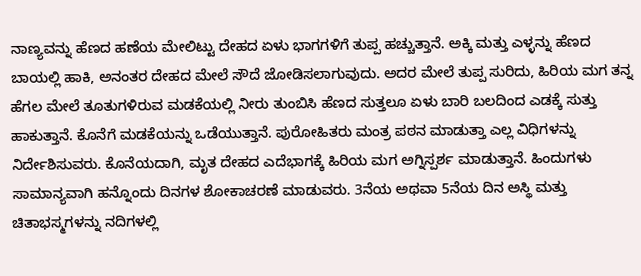ನಾಣ್ಯವನ್ನು ಹೆಣದ ಹಣೆಯ ಮೇಲಿಟ್ಟು ದೇಹದ ಏಳು ಭಾಗಗಳಿಗೆ ತುಪ್ಪ ಹಚ್ಚುತ್ತಾನೆ. ಅಕ್ಕಿ ಮತ್ತು ಎಳ್ಳನ್ನು ಹೆಣದ ಬಾಯಲ್ಲಿ ಹಾಕಿ, ಅನಂತರ ದೇಹದ ಮೇಲೆ ಸೌದೆ ಜೋಡಿಸಲಾಗುವುದು. ಅದರ ಮೇಲೆ ತುಪ್ಪ ಸುರಿದು, ಹಿರಿಯ ಮಗ ತನ್ನ ಹೆಗಲ ಮೇಲೆ ತೂತುಗಳಿರುವ ಮಡಕೆಯಲ್ಲಿ ನೀರು ತುಂಬಿಸಿ ಹೆಣದ ಸುತ್ತಲೂ ಏಳು ಬಾರಿ ಬಲದಿಂದ ಎಡಕ್ಕೆ ಸುತ್ತು ಹಾಕುತ್ತಾನೆ. ಕೊನೆಗೆ ಮಡಕೆಯನ್ನು ಒಡೆಯುತ್ತಾನೆ. ಪುರೋಹಿತರು ಮಂತ್ರ ಪಠನ ಮಾಡುತ್ತಾ ಎಲ್ಲ ವಿಧಿಗಳನ್ನು ನಿರ್ದೇಶಿಸುವರು. ಕೊನೆಯದಾಗಿ, ಮೃತ ದೇಹದ ಎದೆಭಾಗಕ್ಕೆ ಹಿರಿಯ ಮಗ ಅಗ್ನಿಸ್ಪರ್ಶ ಮಾಡುತ್ತಾನೆ. ಹಿಂದುಗಳು ಸಾಮಾನ್ಯವಾಗಿ ಹನ್ನೊಂದು ದಿನಗಳ ಶೋಕಾಚರಣೆ ಮಾಡುವರು. 3ನೆಯ ಅಥವಾ 5ನೆಯ ದಿನ ಅಸ್ಥಿ ಮತ್ತು ಚಿತಾಭಸ್ಮಗಳನ್ನು ನದಿಗಳಲ್ಲಿ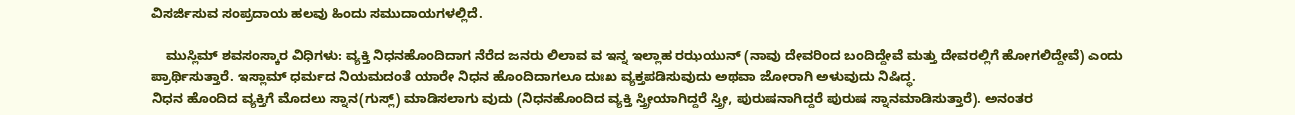ವಿಸರ್ಜಿಸುವ ಸಂಪ್ರದಾಯ ಹಲವು ಹಿಂದು ಸಮುದಾಯಗಳಲ್ಲಿದೆ.

    ಮುಸ್ಲಿಮ್ ಶವಸಂಸ್ಕಾರ ವಿಧಿಗಳು: ವ್ಯಕ್ತಿ ನಿಧನಹೊಂದಿದಾಗ ನೆರೆದ ಜನರು ಲಿಲಾವ ವ ಇನ್ನ ಇಲ್ಲಾಹ ರಝಯುನ್ (ನಾವು ದೇವರಿಂದ ಬಂದಿದ್ದೇವೆ ಮತ್ತು ದೇವರಲ್ಲಿಗೆ ಹೋಗಲಿದ್ದೇವೆ) ಎಂದು ಪ್ರಾರ್ಥಿಸುತ್ತಾರೆ. ಇಸ್ಲಾಮ್ ಧರ್ಮದ ನಿಯಮದಂತೆ ಯಾರೇ ನಿಧನ ಹೊಂದಿದಾಗಲೂ ದುಃಖ ವ್ಯಕ್ತಪಡಿಸುವುದು ಅಥವಾ ಜೋರಾಗಿ ಅಳುವುದು ನಿಷಿದ್ಧ.
ನಿಧನ ಹೊಂದಿದ ವ್ಯಕ್ತಿಗೆ ಮೊದಲು ಸ್ನಾನ(ಗುಸ್ಲ್) ಮಾಡಿಸಲಾಗು ವುದು (ನಿಧನಹೊಂದಿದ ವ್ಯಕ್ತಿ ಸ್ತ್ರೀಯಾಗಿದ್ದರೆ ಸ್ತ್ರೀ, ಪುರುಷನಾಗಿದ್ದರೆ ಪುರುಷ ಸ್ನಾನಮಾಡಿಸುತ್ತಾರೆ). ಅನಂತರ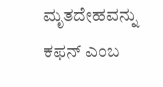ಮೃತದೇಹವನ್ನು ಕಫನ್ ಎಂಬ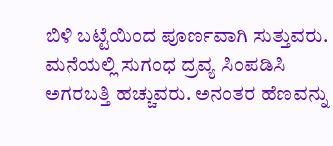ಬಿಳಿ ಬಟ್ಟೆಯಿಂದ ಪೂರ್ಣವಾಗಿ ಸುತ್ತುವರು. ಮನೆಯಲ್ಲಿ ಸುಗಂಧ ದ್ರವ್ಯ ಸಿಂಪಡಿಸಿ ಅಗರಬತ್ತಿ ಹಚ್ಚುವರು. ಅನಂತರ ಹೆಣವನ್ನು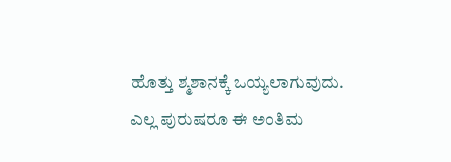ಹೊತ್ತು ಶ್ಮಶಾನಕ್ಕೆ ಒಯ್ಯಲಾಗುವುದು. ಎಲ್ಲ ಪುರುಷರೂ ಈ ಅಂತಿಮ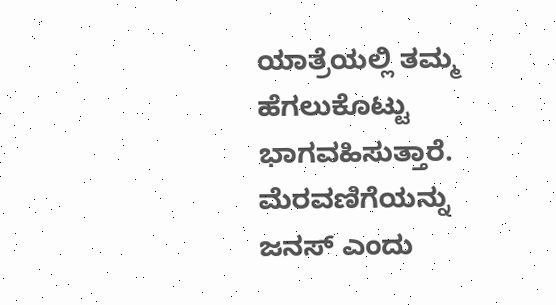ಯಾತ್ರೆಯಲ್ಲಿ ತಮ್ಮ ಹೆಗಲುಕೊಟ್ಟು ಭಾಗವಹಿಸುತ್ತಾರೆ.  ಮೆರವಣಿಗೆಯನ್ನು ಜನಸ್ ಎಂದು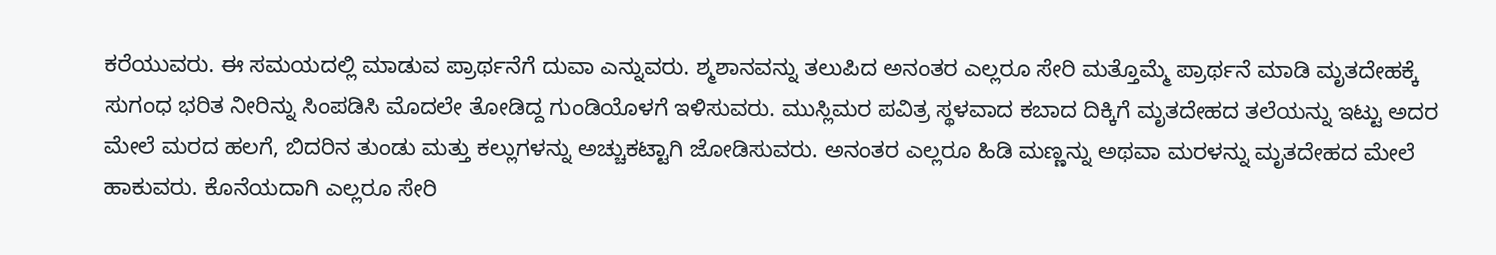ಕರೆಯುವರು. ಈ ಸಮಯದಲ್ಲಿ ಮಾಡುವ ಪ್ರಾರ್ಥನೆಗೆ ದುವಾ ಎನ್ನುವರು. ಶ್ಮಶಾನವನ್ನು ತಲುಪಿದ ಅನಂತರ ಎಲ್ಲರೂ ಸೇರಿ ಮತ್ತೊಮ್ಮೆ ಪ್ರಾರ್ಥನೆ ಮಾಡಿ ಮೃತದೇಹಕ್ಕೆ ಸುಗಂಧ ಭರಿತ ನೀರಿನ್ನು ಸಿಂಪಡಿಸಿ ಮೊದಲೇ ತೋಡಿದ್ದ ಗುಂಡಿಯೊಳಗೆ ಇಳಿಸುವರು. ಮುಸ್ಲಿಮರ ಪವಿತ್ರ ಸ್ಥಳವಾದ ಕಬಾದ ದಿಕ್ಕಿಗೆ ಮೃತದೇಹದ ತಲೆಯನ್ನು ಇಟ್ಟು ಅದರ ಮೇಲೆ ಮರದ ಹಲಗೆ, ಬಿದರಿನ ತುಂಡು ಮತ್ತು ಕಲ್ಲುಗಳನ್ನು ಅಚ್ಚುಕಟ್ಟಾಗಿ ಜೋಡಿಸುವರು. ಅನಂತರ ಎಲ್ಲರೂ ಹಿಡಿ ಮಣ್ಣನ್ನು ಅಥವಾ ಮರಳನ್ನು ಮೃತದೇಹದ ಮೇಲೆ ಹಾಕುವರು. ಕೊನೆಯದಾಗಿ ಎಲ್ಲರೂ ಸೇರಿ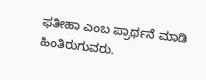ಫತೀಹಾ ಎಂಬ ಪ್ರಾರ್ಥನೆ ಮಾಡಿ ಹಿಂತಿರುಗುವರು.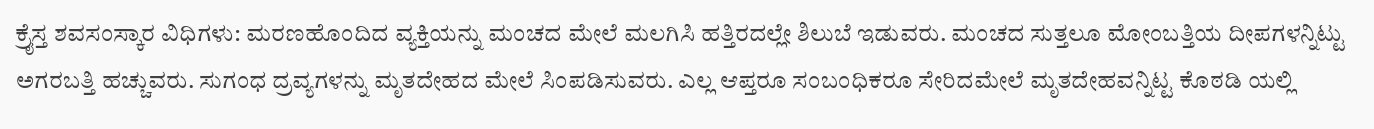ಕ್ರೈಸ್ತ ಶವಸಂಸ್ಕಾರ ವಿಧಿಗಳು: ಮರಣಹೊಂದಿದ ವ್ಯಕ್ತಿಯನ್ನು ಮಂಚದ ಮೇಲೆ ಮಲಗಿಸಿ ಹತ್ತಿರದಲ್ಲೇ ಶಿಲುಬೆ ಇಡುವರು. ಮಂಚದ ಸುತ್ತಲೂ ಮೋಂಬತ್ತಿಯ ದೀಪಗಳನ್ನಿಟ್ಟು ಅಗರಬತ್ತಿ ಹಚ್ಚುವರು. ಸುಗಂಧ ದ್ರವ್ಯಗಳನ್ನು ಮೃತದೇಹದ ಮೇಲೆ ಸಿಂಪಡಿಸುವರು. ಎಲ್ಲ ಆಪ್ತರೂ ಸಂಬಂಧಿಕರೂ ಸೇರಿದಮೇಲೆ ಮೃತದೇಹವನ್ನಿಟ್ಟ ಕೊಠಡಿ ಯಲ್ಲಿ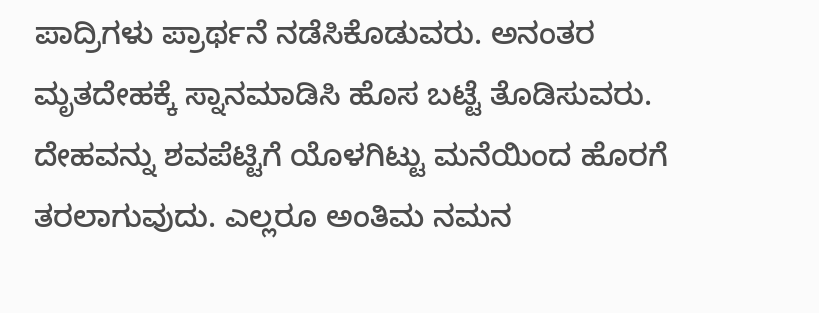ಪಾದ್ರಿಗಳು ಪ್ರಾರ್ಥನೆ ನಡೆಸಿಕೊಡುವರು. ಅನಂತರ ಮೃತದೇಹಕ್ಕೆ ಸ್ನಾನಮಾಡಿಸಿ ಹೊಸ ಬಟ್ಟೆ ತೊಡಿಸುವರು. ದೇಹವನ್ನು ಶವಪೆಟ್ಟಿಗೆ ಯೊಳಗಿಟ್ಟು ಮನೆಯಿಂದ ಹೊರಗೆ ತರಲಾಗುವುದು. ಎಲ್ಲರೂ ಅಂತಿಮ ನಮನ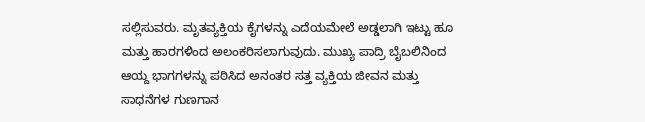ಸಲ್ಲಿಸುವರು. ಮೃತವ್ಯಕ್ತಿಯ ಕೈಗಳನ್ನು ಎದೆಯಮೇಲೆ ಅಡ್ಡಲಾಗಿ ಇಟ್ಟು ಹೂ ಮತ್ತು ಹಾರಗಳಿಂದ ಅಲಂಕರಿಸಲಾಗುವುದು. ಮುಖ್ಯ ಪಾದ್ರಿ ಬೈಬಲಿನಿಂದ ಆಯ್ದ ಭಾಗಗಳನ್ನು ಪಠಿಸಿದ ಅನಂತರ ಸತ್ತ ವ್ಯಕ್ತಿಯ ಜೀವನ ಮತ್ತು ಸಾಧನೆಗಳ ಗುಣಗಾನ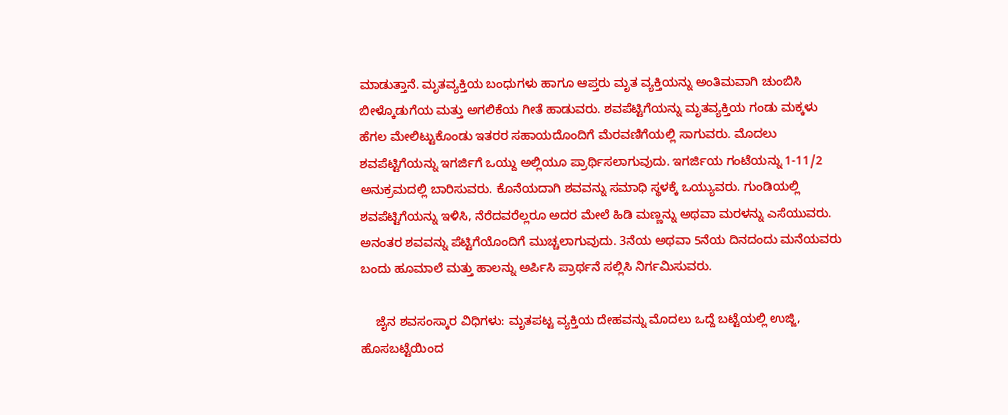ಮಾಡುತ್ತಾನೆ. ಮೃತವ್ಯಕ್ತಿಯ ಬಂಧುಗಳು ಹಾಗೂ ಆಪ್ತರು ಮೃತ ವ್ಯಕ್ತಿಯನ್ನು ಅಂತಿಮವಾಗಿ ಚುಂಬಿಸಿ ಬೀಳ್ಕೊಡುಗೆಯ ಮತ್ತು ಅಗಲಿಕೆಯ ಗೀತೆ ಹಾಡುವರು. ಶವಪೆಟ್ಟಿಗೆಯನ್ನು ಮೃತವ್ಯಕ್ತಿಯ ಗಂಡು ಮಕ್ಕಳು ಹೆಗಲ ಮೇಲಿಟ್ಟುಕೊಂಡು ಇತರರ ಸಹಾಯದೊಂದಿಗೆ ಮೆರವಣಿಗೆಯಲ್ಲಿ ಸಾಗುವರು. ಮೊದಲು ಶವಪೆಟ್ಟಿಗೆಯನ್ನು ಇಗರ್ಜಿಗೆ ಒಯ್ದು ಅಲ್ಲಿಯೂ ಪ್ರಾರ್ಥಿಸಲಾಗುವುದು. ಇಗರ್ಜಿಯ ಗಂಟೆಯನ್ನು 1-11/2 ಅನುಕ್ರಮದಲ್ಲಿ ಬಾರಿಸುವರು. ಕೊನೆಯದಾಗಿ ಶವವನ್ನು ಸಮಾಧಿ ಸ್ಥಳಕ್ಕೆ ಒಯ್ಯುವರು. ಗುಂಡಿಯಲ್ಲಿ ಶವಪೆಟ್ಟಿಗೆಯನ್ನು ಇಳಿಸಿ, ನೆರೆದವರೆಲ್ಲರೂ ಅದರ ಮೇಲೆ ಹಿಡಿ ಮಣ್ಣನ್ನು ಅಥವಾ ಮರಳನ್ನು ಎಸೆಯುವರು. ಅನಂತರ ಶವವನ್ನು ಪೆಟ್ಟಿಗೆಯೊಂದಿಗೆ ಮುಚ್ಚಲಾಗುವುದು. 3ನೆಯ ಅಥವಾ 5ನೆಯ ದಿನದಂದು ಮನೆಯವರು ಬಂದು ಹೂಮಾಲೆ ಮತ್ತು ಹಾಲನ್ನು ಅರ್ಪಿಸಿ ಪ್ರಾರ್ಥನೆ ಸಲ್ಲಿಸಿ ನಿರ್ಗಮಿಸುವರು.

    ಜೈನ ಶವಸಂಸ್ಕಾರ ವಿಧಿಗಳು: ಮೃತಪಟ್ಟ ವ್ಯಕ್ತಿಯ ದೇಹವನ್ನು ಮೊದಲು ಒದ್ದೆ ಬಟ್ಟೆಯಲ್ಲಿ ಉಜ್ಜಿ, ಹೊಸಬಟ್ಟೆಯಿಂದ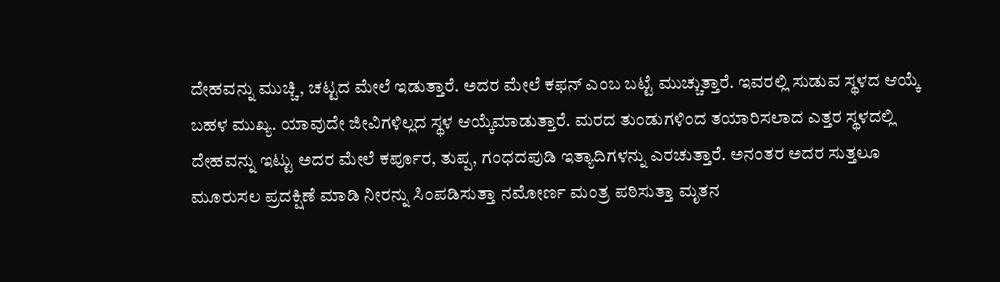ದೇಹವನ್ನು ಮುಚ್ಚಿ, ಚಟ್ಟದ ಮೇಲೆ ಇಡುತ್ತಾರೆ. ಅದರ ಮೇಲೆ ಕಫನ್ ಎಂಬ ಬಟ್ಟೆ ಮುಚ್ಚುತ್ತಾರೆ. ಇವರಲ್ಲಿ ಸುಡುವ ಸ್ಥಳದ ಆಯ್ಕೆ ಬಹಳ ಮುಖ್ಯ. ಯಾವುದೇ ಜೀವಿಗಳಿಲ್ಲದ ಸ್ಥಳ ಆಯ್ಕೆಮಾಡುತ್ತಾರೆ. ಮರದ ತುಂಡುಗಳಿಂದ ತಯಾರಿಸಲಾದ ಎತ್ತರ ಸ್ಥಳದಲ್ಲಿ ದೇಹವನ್ನು ಇಟ್ಟು ಅದರ ಮೇಲೆ ಕರ್ಪೂರ, ತುಪ್ಪ, ಗಂಧದಪುಡಿ ಇತ್ಯಾದಿಗಳನ್ನು ಎರಚುತ್ತಾರೆ. ಅನಂತರ ಅದರ ಸುತ್ತಲೂ ಮೂರುಸಲ ಪ್ರದಕ್ಷಿಣೆ ಮಾಡಿ ನೀರನ್ನು ಸಿಂಪಡಿಸುತ್ತಾ ನಮೋರ್ಣ ಮಂತ್ರ ಪಠಿಸುತ್ತಾ ಮೃತನ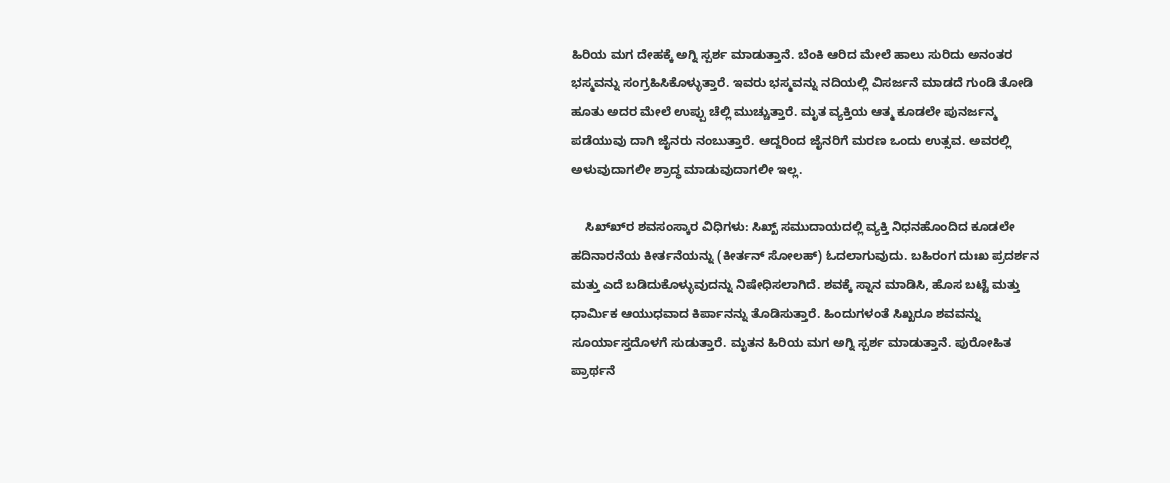ಹಿರಿಯ ಮಗ ದೇಹಕ್ಕೆ ಅಗ್ನಿ ಸ್ಪರ್ಶ ಮಾಡುತ್ತಾನೆ. ಬೆಂಕಿ ಆರಿದ ಮೇಲೆ ಹಾಲು ಸುರಿದು ಅನಂತರ ಭಸ್ಮವನ್ನು ಸಂಗ್ರಹಿಸಿಕೊಳ್ಳುತ್ತಾರೆ. ಇವರು ಭಸ್ಮವನ್ನು ನದಿಯಲ್ಲಿ ವಿಸರ್ಜನೆ ಮಾಡದೆ ಗುಂಡಿ ತೋಡಿ ಹೂತು ಅದರ ಮೇಲೆ ಉಪ್ಪು ಚೆಲ್ಲಿ ಮುಚ್ಚುತ್ತಾರೆ. ಮೃತ ವ್ಯಕ್ತಿಯ ಆತ್ಮ ಕೂಡಲೇ ಪುನರ್ಜನ್ಮ ಪಡೆಯುವು ದಾಗಿ ಜೈನರು ನಂಬುತ್ತಾರೆ. ಆದ್ದರಿಂದ ಜೈನರಿಗೆ ಮರಣ ಒಂದು ಉತ್ಸವ. ಅವರಲ್ಲಿ ಅಳುವುದಾಗಲೀ ಶ್ರಾದ್ಧ ಮಾಡುವುದಾಗಲೀ ಇಲ್ಲ.

    ಸಿಖ್ಖ್‍ರ ಶವಸಂಸ್ಕಾರ ವಿಧಿಗಳು: ಸಿಖ್ಖ್ ಸಮುದಾಯದಲ್ಲಿ ವ್ಯಕ್ತಿ ನಿಧನಹೊಂದಿದ ಕೂಡಲೇ ಹದಿನಾರನೆಯ ಕೀರ್ತನೆಯನ್ನು (ಕೀರ್ತನ್ ಸೋಲಹ್) ಓದಲಾಗುವುದು. ಬಹಿರಂಗ ದುಃಖ ಪ್ರದರ್ಶನ ಮತ್ತು ಎದೆ ಬಡಿದುಕೊಳ್ಳುವುದನ್ನು ನಿಷೇಧಿಸಲಾಗಿದೆ. ಶವಕ್ಕೆ ಸ್ನಾನ ಮಾಡಿಸಿ, ಹೊಸ ಬಟ್ಟೆ ಮತ್ತು ಧಾರ್ಮಿಕ ಆಯುಧವಾದ ಕಿರ್ಪಾನನ್ನು ತೊಡಿಸುತ್ತಾರೆ. ಹಿಂದುಗಳಂತೆ ಸಿಖ್ಖರೂ ಶವವನ್ನು ಸೂರ್ಯಾಸ್ತದೊಳಗೆ ಸುಡುತ್ತಾರೆ. ಮೃತನ ಹಿರಿಯ ಮಗ ಅಗ್ನಿ ಸ್ಪರ್ಶ ಮಾಡುತ್ತಾನೆ. ಪುರೋಹಿತ ಪ್ರಾರ್ಥನೆ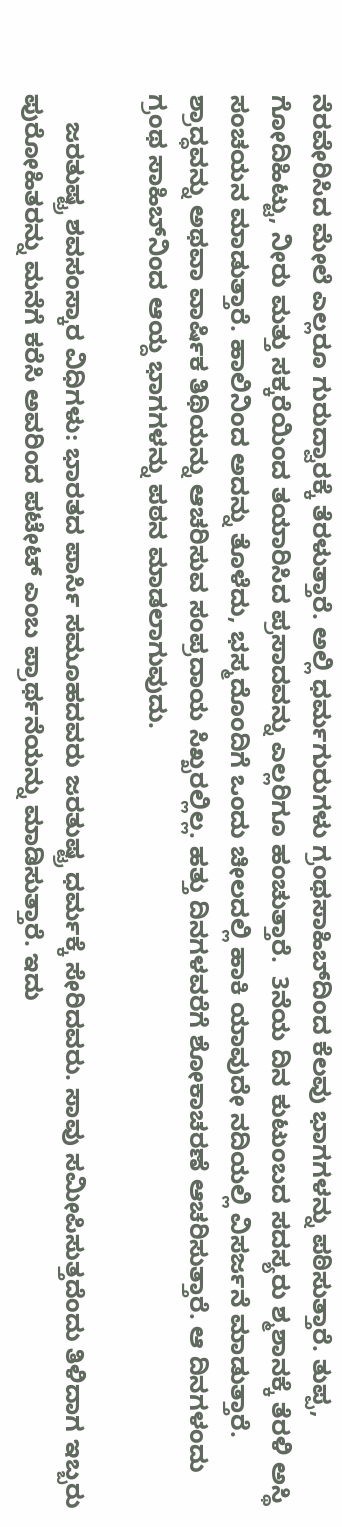ನೆರವೇರಿಸಿದ ಮೇಲೆ ಎಲ್ಲರೂ ಗುರುದ್ವಾರಕ್ಕೆ ತೆರಳುತ್ತಾರೆ. ಅಲ್ಲಿ ಧರ್ಮಗುರುಗಳು ಗ್ರಂಥಸಾಹಿಬ್‍ದಿಂದ ಕೆಲವು ಭಾಗಗಳನ್ನು ಪಠಿಸುತ್ತಾರೆ. ತುಪ್ಪ, ಗೋದಿಹಿಟ್ಟು, ನೀರು ಮತ್ತು ಸಕ್ಕರೆಯಿಂದ ತಯಾರಿಸಿದ ಪ್ರಸಾದವನ್ನು ಎಲ್ಲರಿಗೂ ಹಂಚುತ್ತಾರೆ.  3ನೆಯ ದಿನ ಕುಟುಂಬದ ಸದಸ್ಯರು ಶ್ಮಶಾನಕ್ಕೆ ತೆರಳಿ ಅಸ್ಥಿ ಸಂಚಯನ ಮಾಡುತ್ತಾರೆ. ಹಾಲಿನಿಂದ ಅದನ್ನು ತೊಳೆದು, ಭಸ್ಮದೊಂದಿಗೆ ಒಂದು ಚೀಲದಲ್ಲಿ ಹಾಕಿ ಯಾವುದೇ ನದಿಯಲ್ಲಿ ವಿಸರ್ಜನೆ ಮಾಡುತ್ತಾರೆ. ಶ್ರಾದ್ಧವನ್ನು ಅಥವಾ ವಾರ್ಷಿಕ ತಿಥಿಯನ್ನು ಆಚರಿಸುವ ಸಂಪ್ರದಾಯ ಸಿಖ್ಖರಲ್ಲಿಲ್ಲ. ಹತ್ತು ದಿನಗಳವರೆಗೆ ಶೋಕಾಚರಣೆ ಆಚರಿಸುತ್ತಾರೆ. ಆ ದಿನಗಳಂದು ಗ್ರಂಥ ಸಾಹಿಬ್‍ನಿಂದ ಆಯ್ದ ಭಾಗಗಳನ್ನು ಪಠನ ಮಾಡಲಾಗುವುದು.

    ಜರತುಷ್ಟ್ರ ಶವಸಂಸ್ಕಾರ ವಿಧಿಗಳು: ಭಾರತದ ಪಾರ್ಸಿ ಸಮೂಹದವರು ಜರತುಷ್ಟ್ರ ಧರ್ಮಕ್ಕೆ ಸೇರಿದವರು. ಸಾವು ಸಮೀಪಿಸುತ್ತದೆಂದು ತಿಳಿದಾಗ ಇಬ್ಬರು ಪುರೋಹಿತರನ್ನು ಮನೆಗೆ ಕರೆಸಿ ಅವರಿಂದ ಪಟೇಟ್ ಎಂಬ ಪ್ರಾರ್ಥನೆಯನ್ನು ಮಾಡಿಸುತ್ತಾರೆ. ಇದು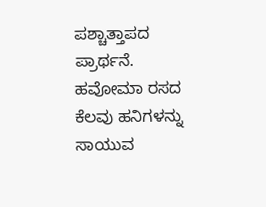ಪಶ್ಚಾತ್ತಾಪದ ಪ್ರಾರ್ಥನೆ. ಹವೋಮಾ ರಸದ ಕೆಲವು ಹನಿಗಳನ್ನು ಸಾಯುವ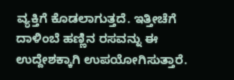ವ್ಯಕ್ತಿಗೆ ಕೊಡಲಾಗುತ್ತದೆ. ಇತ್ತೀಚೆಗೆ ದಾಳಿಂಬೆ ಹಣ್ಣಿನ ರಸವನ್ನು ಈ ಉದ್ದೇಶಕ್ಕಾಗಿ ಉಪಯೋಗಿಸುತ್ತಾರೆ.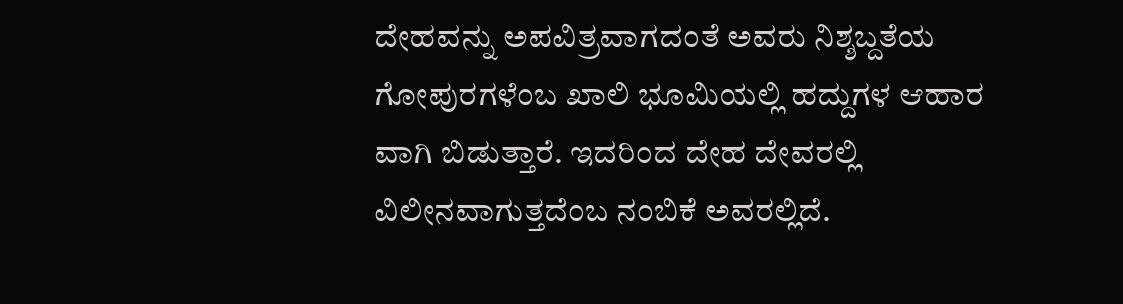ದೇಹವನ್ನು ಅಪವಿತ್ರವಾಗದಂತೆ ಅವರು ನಿಶ್ಶಬ್ದತೆಯ ಗೋಪುರಗಳೆಂಬ ಖಾಲಿ ಭೂಮಿಯಲ್ಲಿ ಹದ್ದುಗಳ ಆಹಾರ ವಾಗಿ ಬಿಡುತ್ತಾರೆ. ಇದರಿಂದ ದೇಹ ದೇವರಲ್ಲಿ ವಿಲೀನವಾಗುತ್ತದೆಂಬ ನಂಬಿಕೆ ಅವರಲ್ಲಿದೆ.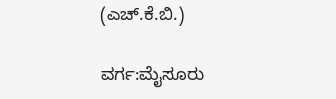(ಎಚ್.ಕೆ.ಬಿ.)

ವರ್ಗ:ಮೈಸೂರು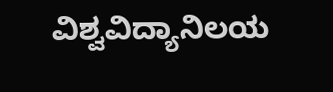ವಿಶ್ವವಿದ್ಯಾನಿಲಯ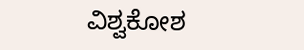ವಿಶ್ವಕೋಶ